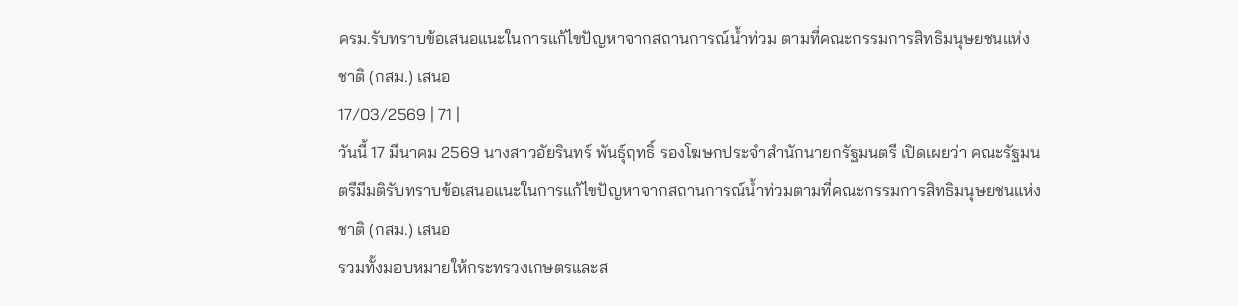ครม.รับทราบข้อเสนอแนะในการแก้ไขปัญหาจากสถานการณ์น้ำท่วม ตามที่คณะกรรมการสิทธิมนุษยชนแห่งชาติ (กสม.) เสนอ
17/03/2569 | 71 |
วันนี้ 17 มีนาคม 2569 นางสาวอัยรินทร์ พันธุ์ฤทธิ์ รองโฆษกประจำสำนักนายกรัฐมนตรี เปิดเผยว่า คณะรัฐมนตรีมีมติรับทราบข้อเสนอแนะในการแก้ไขปัญหาจากสถานการณ์น้ำท่วมตามที่คณะกรรมการสิทธิมนุษยชนแห่งชาติ (กสม.) เสนอ
รวมทั้งมอบหมายให้กระทรวงเกษตรและส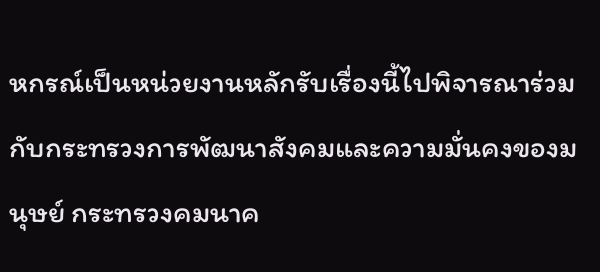หกรณ์เป็นหน่วยงานหลักรับเรื่องนี้ไปพิจารณาร่วมกับกระทรวงการพัฒนาสังคมและความมั่นคงของมนุษย์ กระทรวงคมนาค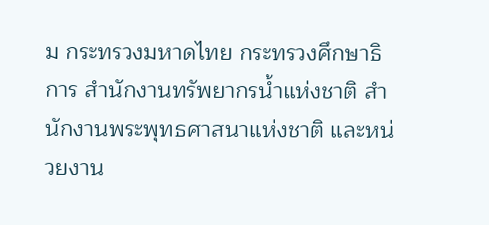ม กระทรวงมหาดไทย กระทรวงศึกษาธิการ สำนักงานทรัพยากรน้ำแห่งชาติ สำนักงานพระพุทธศาสนาแห่งชาติ และหน่วยงาน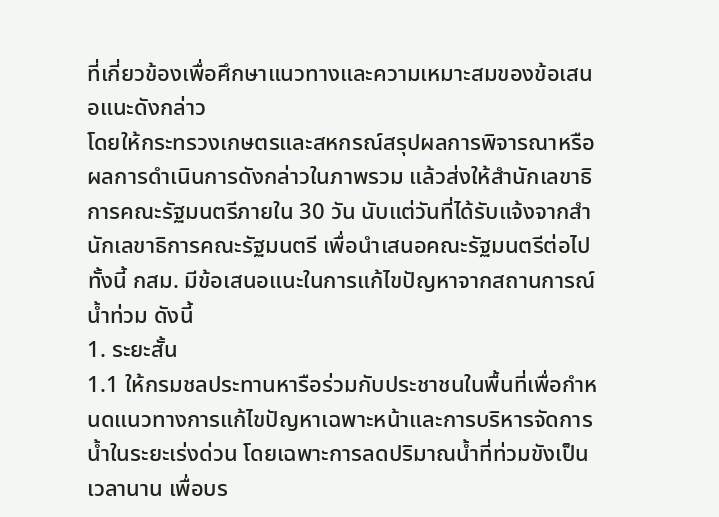ที่เกี่ยวข้องเพื่อศึกษาแนวทางและความเหมาะสมของข้อเสนอแนะดังกล่าว
โดยให้กระทรวงเกษตรและสหกรณ์สรุปผลการพิจารณาหรือผลการดำเนินการดังกล่าวในภาพรวม แล้วส่งให้สำนักเลขาธิการคณะรัฐมนตรีภายใน 30 วัน นับแต่วันที่ได้รับแจ้งจากสำนักเลขาธิการคณะรัฐมนตรี เพื่อนำเสนอคณะรัฐมนตรีต่อไป
ทั้งนี้ กสม. มีข้อเสนอแนะในการแก้ไขปัญหาจากสถานการณ์น้ำท่วม ดังนี้
1. ระยะสั้น
1.1 ให้กรมชลประทานหารือร่วมกับประชาชนในพื้นที่เพื่อกำหนดแนวทางการแก้ไขปัญหาเฉพาะหน้าและการบริหารจัดการน้ำในระยะเร่งด่วน โดยเฉพาะการลดปริมาณน้ำที่ท่วมขังเป็นเวลานาน เพื่อบร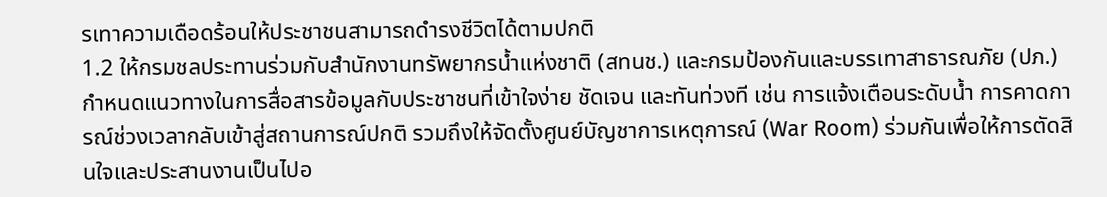รเทาความเดือดร้อนให้ประชาชนสามารถดำรงชีวิตได้ตามปกติ
1.2 ให้กรมชลประทานร่วมกับสำนักงานทรัพยากรน้ำแห่งชาติ (สทนช.) และกรมป้องกันและบรรเทาสาธารณภัย (ปภ.) กำหนดแนวทางในการสื่อสารข้อมูลกับประชาชนที่เข้าใจง่าย ชัดเจน และทันท่วงที เช่น การแจ้งเตือนระดับน้ำ การคาดการณ์ช่วงเวลากลับเข้าสู่สถานการณ์ปกติ รวมถึงให้จัดตั้งศูนย์บัญชาการเหตุการณ์ (War Room) ร่วมกันเพื่อให้การตัดสินใจและประสานงานเป็นไปอ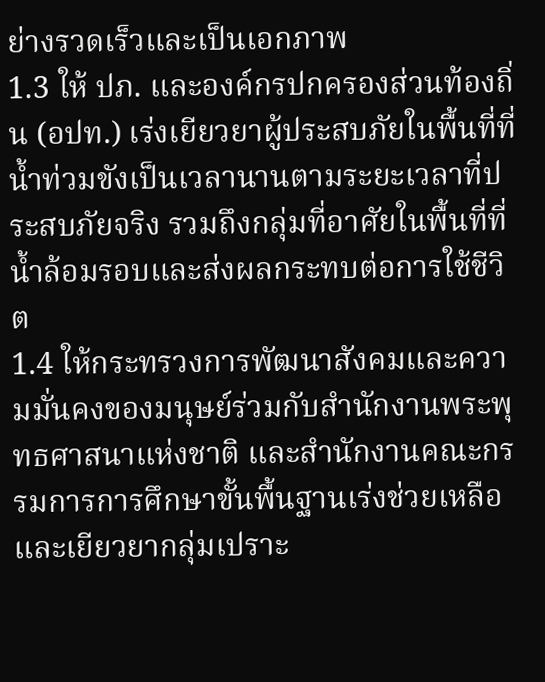ย่างรวดเร็วและเป็นเอกภาพ
1.3 ให้ ปภ. และองค์กรปกครองส่วนท้องถิ่น (อปท.) เร่งเยียวยาผู้ประสบภัยในพื้นที่ที่น้ำท่วมขังเป็นเวลานานตามระยะเวลาที่ประสบภัยจริง รวมถึงกลุ่มที่อาศัยในพื้นที่ที่น้ำล้อมรอบและส่งผลกระทบต่อการใช้ชีวิต
1.4 ให้กระทรวงการพัฒนาสังคมและความมั่นคงของมนุษย์ร่วมกับสำนักงานพระพุทธศาสนาแห่งชาติ และสำนักงานคณะกรรมการการศึกษาขั้นพื้นฐานเร่งช่วยเหลือและเยียวยากลุ่มเปราะ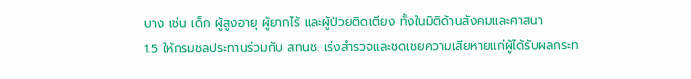บาง เช่น เด็ก ผู้สูงอายุ ผู้ยากไร้ และผู้ป่วยติดเตียง ทั้งในมิติด้านสังคมและศาสนา
1.5 ให้กรมชลประทานร่วมกับ สทนช. เร่งสำรวจและชดเชยความเสียหายแก่ผู้ได้รับผลกระท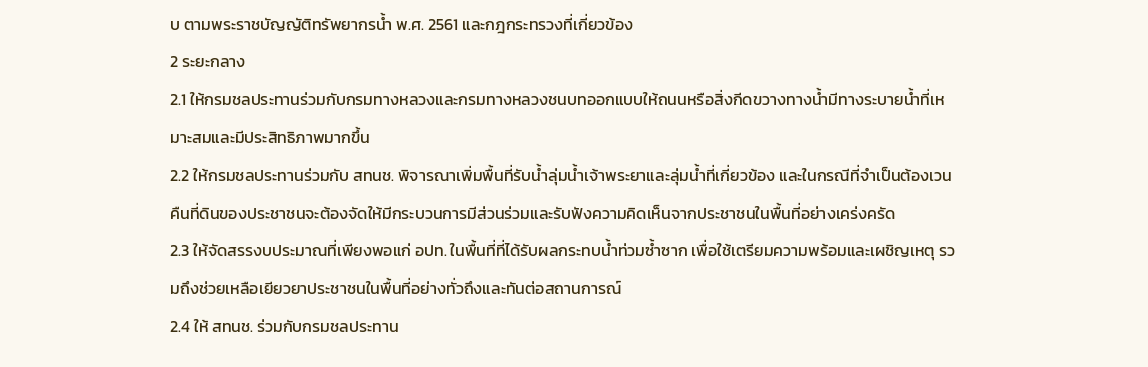บ ตามพระราชบัญญัติทรัพยากรน้ำ พ.ศ. 2561 และกฎกระทรวงที่เกี่ยวข้อง
2 ระยะกลาง
2.1 ให้กรมชลประทานร่วมกับกรมทางหลวงและกรมทางหลวงชนบทออกแบบให้ถนนหรือสิ่งกีดขวางทางน้ำมีทางระบายน้ำที่เหมาะสมและมีประสิทธิภาพมากขึ้น
2.2 ให้กรมชลประทานร่วมกับ สทนช. พิจารณาเพิ่มพื้นที่รับน้ำลุ่มน้ำเจ้าพระยาและลุ่มน้ำที่เกี่ยวข้อง และในกรณีที่จำเป็นต้องเวนคืนที่ดินของประชาชนจะต้องจัดให้มีกระบวนการมีส่วนร่วมและรับฟังความคิดเห็นจากประชาชนในพื้นที่อย่างเคร่งครัด
2.3 ให้จัดสรรงบประมาณที่เพียงพอแก่ อปท. ในพื้นที่ที่ได้รับผลกระทบน้ำท่วมซ้ำซาก เพื่อใช้เตรียมความพร้อมและเผชิญเหตุ รวมถึงช่วยเหลือเยียวยาประชาชนในพื้นที่อย่างทั่วถึงและทันต่อสถานการณ์
2.4 ให้ สทนช. ร่วมกับกรมชลประทาน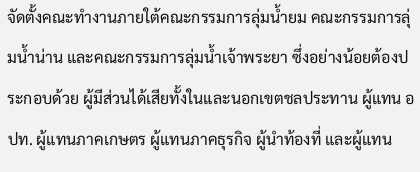จัดตั้งคณะทำงานภายใต้คณะกรรมการลุ่มน้ำยม คณะกรรมการลุ่มน้ำน่าน และคณะกรรมการลุ่มน้ำเจ้าพระยา ซึ่งอย่างน้อยต้องประกอบด้วย ผู้มีส่วนได้เสียทั้งในและนอกเขตชลประทาน ผู้แทน อปท. ผู้แทนภาคเกษตร ผู้แทนภาคธุรกิจ ผู้นำท้องที่ และผู้แทน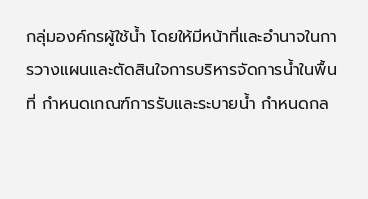กลุ่มองค์กรผู้ใช้น้ำ โดยให้มีหน้าที่และอำนาจในการวางแผนและตัดสินใจการบริหารจัดการน้ำในพื้นที่ กำหนดเกณฑ์การรับและระบายน้ำ กำหนดกล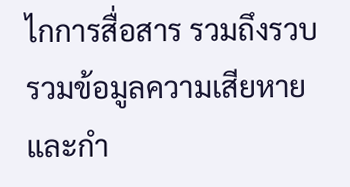ไกการสื่อสาร รวมถึงรวบรวมข้อมูลความเสียหายและกำ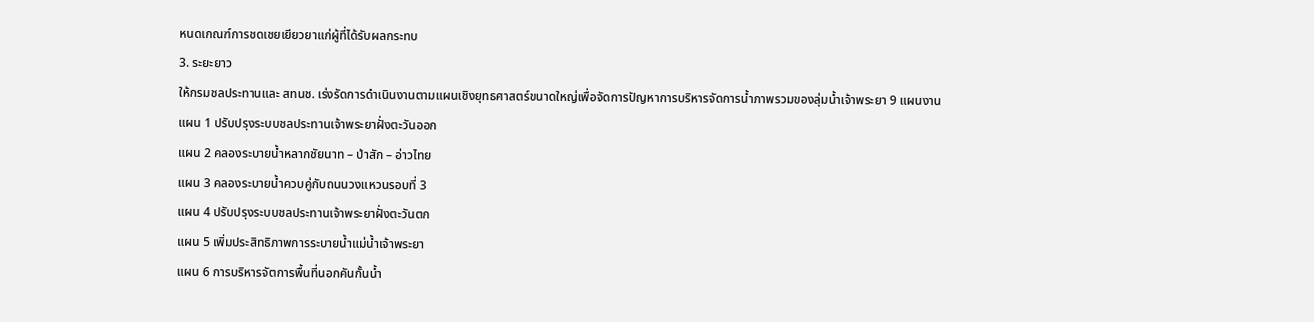หนดเกณฑ์การชดเชยเยียวยาแก่ผู้ที่ได้รับผลกระทบ
3. ระยะยาว
ให้กรมชลประทานและ สทนช. เร่งรัดการดำเนินงานตามแผนเชิงยุทธศาสตร์ขนาดใหญ่เพื่อจัดการปัญหาการบริหารจัดการน้ำภาพรวมของลุ่มน้ำเจ้าพระยา 9 แผนงาน
แผน 1 ปรับปรุงระบบชลประทานเจ้าพระยาฝั่งตะวันออก
แผน 2 คลองระบายน้ำหลากชัยนาท – ป่าสัก – อ่าวไทย
แผน 3 คลองระบายน้ำควบคู่กับถนนวงแหวนรอบที่ 3
แผน 4 ปรับปรุงระบบชลประทานเจ้าพระยาฝั่งตะวันตก
แผน 5 เพิ่มประสิทธิภาพการระบายน้ำแม่น้ำเจ้าพระยา
แผน 6 การบริหารจัตการพื้นที่นอกคันกั้นน้ำ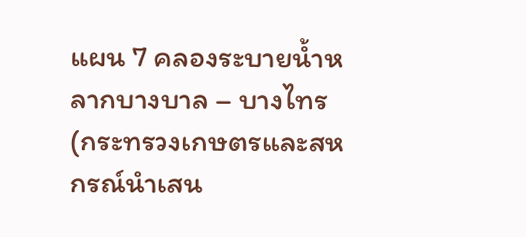แผน 7 คลองระบายน้ำหลากบางบาล – บางไทร (กระทรวงเกษตรและสหกรณ์นำเสน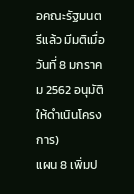อคณะรัฐมนตรีแล้ว มีมติเมื่อวันที่ 8 มกราคม 2562 อนุมัติให้ดำเนินโครงการ)
แผน 8 เพิ่มป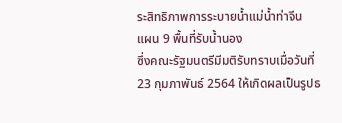ระสิทธิภาพการระบายน้ำแม่น้ำท่าจีน
แผน 9 พื้นที่รับน้ำนอง
ซึ่งคณะรัฐมนตรีมีมติรับทราบเมื่อวันที่ 23 กุมภาพันธ์ 2564 ให้เกิดผลเป็นรูปธ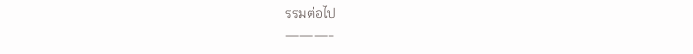รรมต่อไป
———-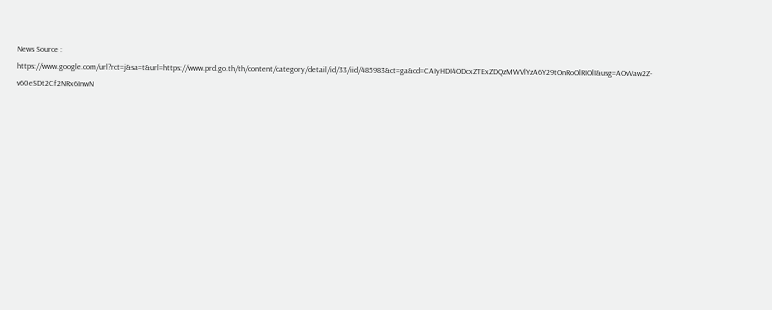News Source : https://www.google.com/url?rct=j&sa=t&url=https://www.prd.go.th/th/content/category/detail/id/33/iid/485983&ct=ga&cd=CAIyHDI4ODcxZTExZDQzMWVlYzA6Y29tOnRoOlRIOlI&usg=AOvVaw2Z-v60eSDt2Cf2NRx6InwN